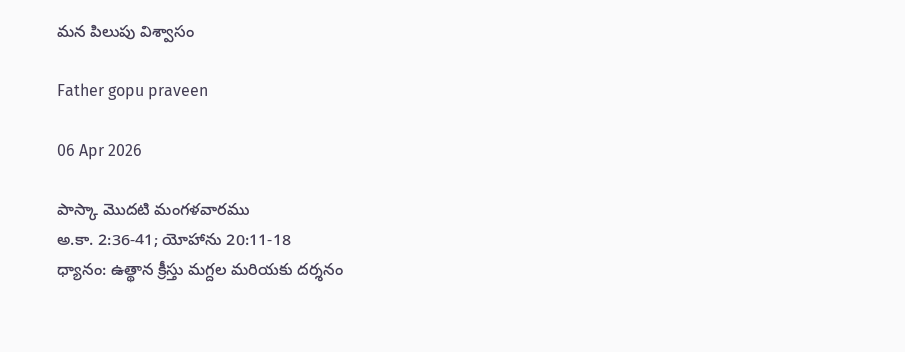మన పిలుపు విశ్వాసం

Father gopu praveen

06 Apr 2026

పాస్కా మొదటి మంగళవారము
అ.కా. 2:36-41; యోహాను 20:11-18
ధ్యానం: ఉత్థాన క్రీస్తు మగ్దల మరియకు దర్శనం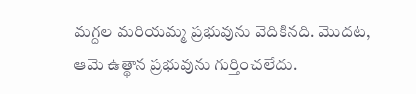మగ్దల మరియమ్మ ప్రభువును వెదికినది. మొదట, ఆమె ఉత్థాన ప్రభువును గుర్తించలేదు.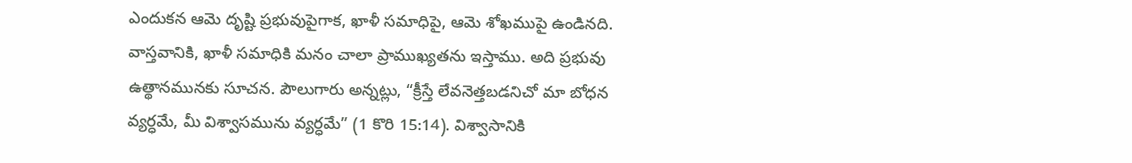ఎందుకన ఆమె దృష్టి ప్రభువుపైగాక, ఖాళీ సమాధిపై, ఆమె శోఖముపై ఉండినది. వాస్తవానికి, ఖాళీ సమాధికి మనం చాలా ప్రాముఖ్యతను ఇస్తాము. అది ప్రభువు ఉత్థానమునకు సూచన. పౌలుగారు అన్నట్లు, “క్రీస్తే లేవనెత్తబడనిచో మా బోధన వ్యర్ధమే, మీ విశ్వాసమును వ్యర్ధమే” (1 కొరి 15:14). విశ్వాసానికి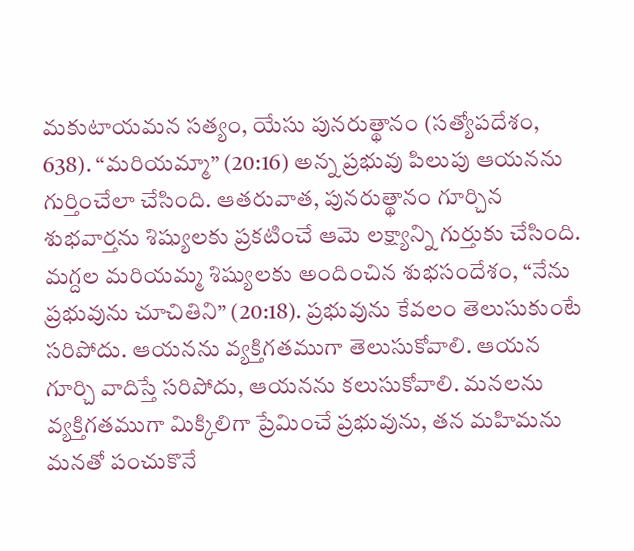మకుటాయమన సత్యం, యేసు పునరుత్థానం (సత్యోపదేశం, 638). “మరియమ్మా” (20:16) అన్న ప్రభువు పిలుపు ఆయనను గుర్తించేలా చేసింది. ఆతరువాత, పునరుత్థానం గూర్చిన శుభవార్తను శిష్యులకు ప్రకటించే ఆమె లక్ష్యాన్ని గుర్తుకు చేసింది. మగ్దల మరియమ్మ శిష్యులకు అందించిన శుభసందేశం, “నేను ప్రభువును చూచితిని” (20:18). ప్రభువును కేవలం తెలుసుకుంటే సరిపోదు. ఆయనను వ్యక్తిగతముగా తెలుసుకోవాలి. ఆయన గూర్చి వాదిస్తే సరిపోదు, ఆయనను కలుసుకోవాలి. మనలను వ్యక్తిగతముగా మిక్కిలిగా ప్రేమించే ప్రభువును, తన మహిమను మనతో పంచుకొనే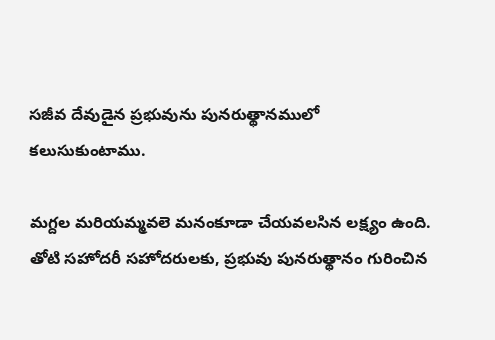సజీవ దేవుడైన ప్రభువును పునరుత్థానములో కలుసుకుంటాము.

మగ్దల మరియమ్మవలె మనంకూడా చేయవలసిన లక్ష్యం ఉంది. తోటి సహోదరీ సహోదరులకు, ప్రభువు పునరుత్థానం గురించిన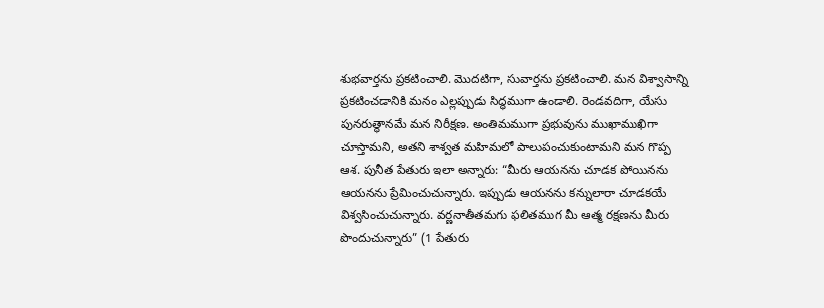శుభవార్తను ప్రకటించాలి. మొదటిగా, సువార్తను ప్రకటించాలి. మన విశ్వాసాన్ని ప్రకటించడానికి మనం ఎల్లప్పుడు సిద్ధముగా ఉండాలి. రెండవదిగా, యేసు పునరుత్థానమే మన నిరీక్షణ. అంతిమముగా ప్రభువును ముఖాముఖిగా చూస్తామని, అతని శాశ్వత మహిమలో పాలుపంచుకుంటామని మన గొప్ప ఆశ. పునీత పేతురు ఇలా అన్నారు: “మీరు ఆయనను చూడక పోయినను ఆయనను ప్రేమించుచున్నారు. ఇప్పుడు ఆయనను కన్నులారా చూడకయే విశ్వసించుచున్నారు. వర్ణనాతీతమగు ఫలితముగ మీ ఆత్మ రక్షణను మీరు పొందుచున్నారు” (1 పేతురు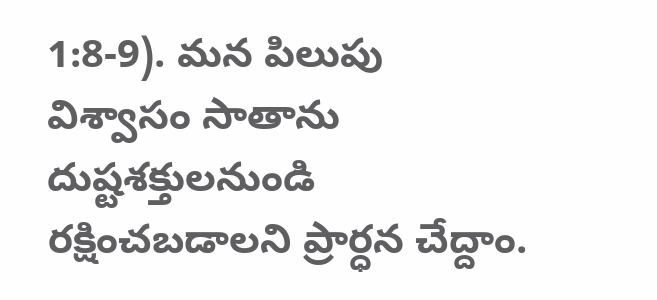1:8-9). మన పిలుపు విశ్వాసం సాతాను దుష్టశక్తులనుండి రక్షించబడాలని ప్రార్ధన చేద్దాం.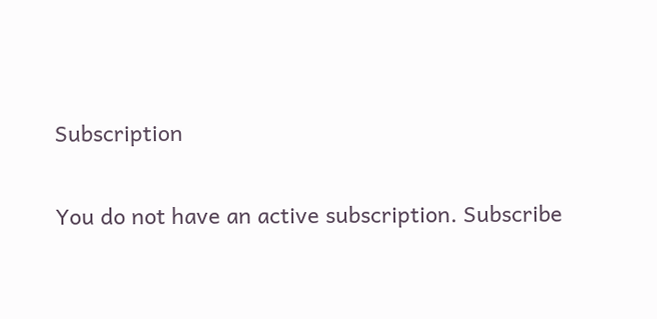Subscription

You do not have an active subscription. Subscribe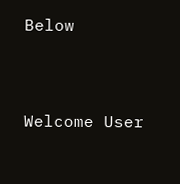Below


Welcome User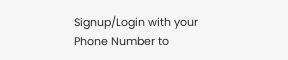Signup/Login with your Phone Number to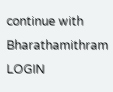continue with Bharathamithram
LOGIN